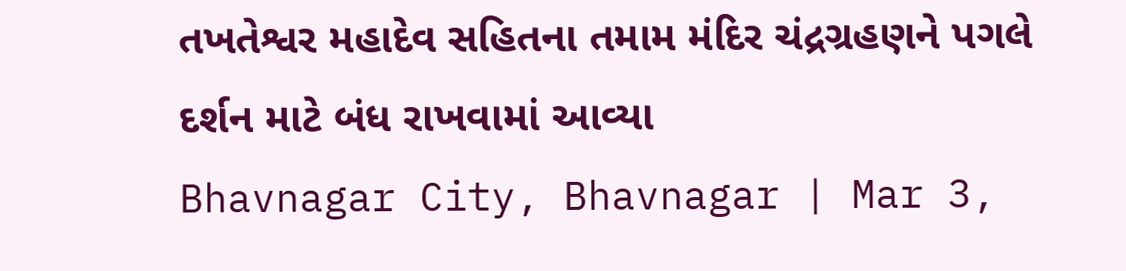તખતેશ્વર મહાદેવ સહિતના તમામ મંદિર ચંદ્રગ્રહણને પગલે દર્શન માટે બંધ રાખવામાં આવ્યા
Bhavnagar City, Bhavnagar | Mar 3,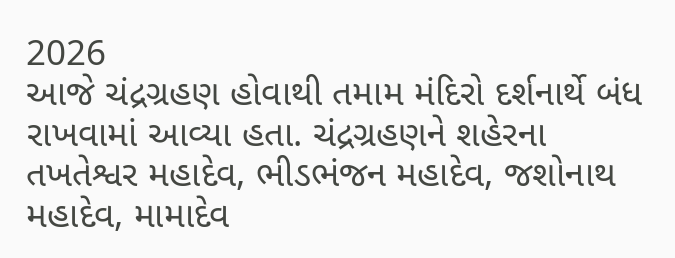2026
આજે ચંદ્રગ્રહણ હોવાથી તમામ મંદિરો દર્શનાર્થે બંધ રાખવામાં આવ્યા હતા. ચંદ્રગ્રહણને શહેરના તખતેશ્વર મહાદેવ, ભીડભંજન મહાદેવ, જશોનાથ મહાદેવ, મામાદેવ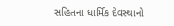સહિતના ધાર્મિક દેવસ્થાનો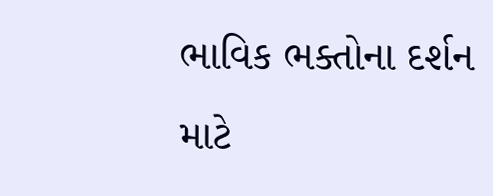ભાવિક ભક્તોના દર્શન માટે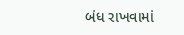બંધ રાખવામાં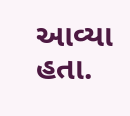આવ્યા હતા.